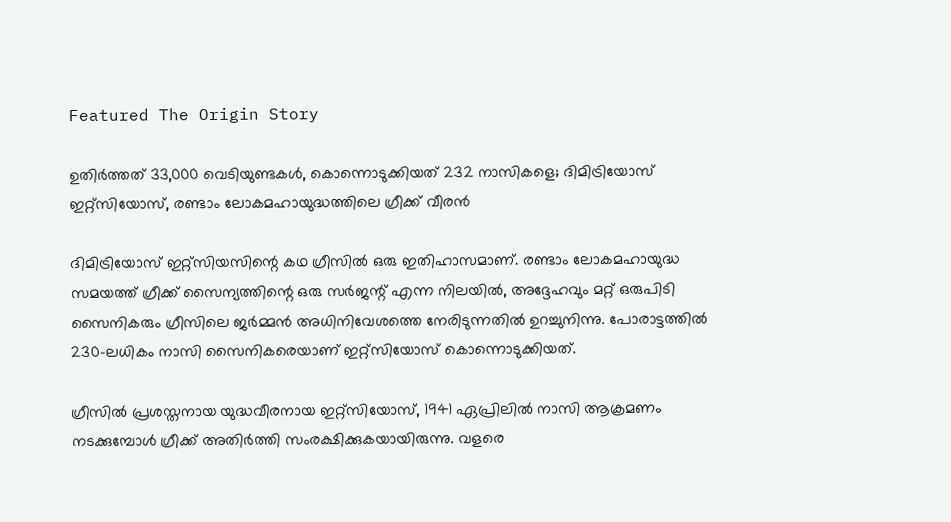Featured The Origin Story

ഉതിര്‍ത്തത് 33,000 വെടിയുണ്ടകള്‍, കൊന്നൊടുക്കിയത് 232 നാസികളെ; ദിമിട്രിയോസ് ഇറ്റ്‌സിയോസ്, രണ്ടാം ലോകമഹായുദ്ധത്തിലെ ഗ്രീക്ക് വീരന്‍

ദിമിട്രിയോസ് ഇറ്റ്‌സിയസിന്റെ കഥ ഗ്രീസില്‍ ഒരു ഇതിഹാസമാണ്. രണ്ടാം ലോകമഹായുദ്ധ സമയത്ത് ഗ്രീക്ക് സൈന്യത്തിന്റെ ഒരു സര്‍ജന്റ് എന്ന നിലയില്‍, അദ്ദേഹവും മറ്റ് ഒരുപിടി സൈനികരും ഗ്രീസിലെ ജര്‍മ്മന്‍ അധിനിവേശത്തെ നേരിടുന്നതില്‍ ഉറച്ചുനിന്നു. പോരാട്ടത്തില്‍ 230-ലധികം നാസി സൈനികരെയാണ് ഇറ്റ്‌സിയോസ് കൊന്നൊടുക്കിയത്.

ഗ്രീസില്‍ പ്രശസ്തനായ യുദ്ധവീരനായ ഇറ്റ്‌സിയോസ്, 1941 ഏപ്രിലില്‍ നാസി ആക്രമണം നടക്കുമ്പോള്‍ ഗ്രീക്ക് അതിര്‍ത്തി സംരക്ഷിക്കുകയായിരുന്നു. വളരെ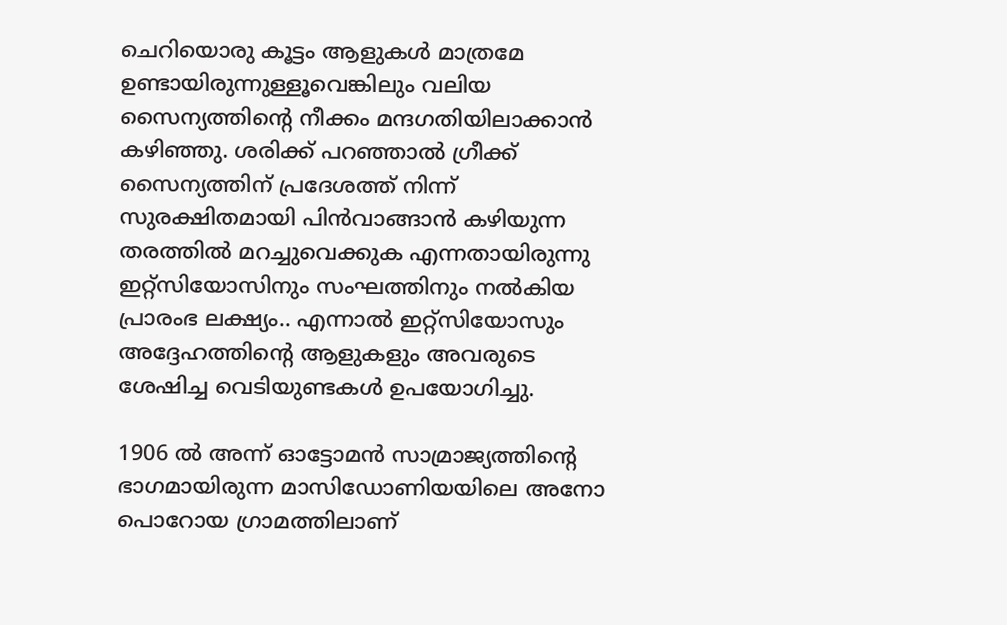ചെറിയൊരു കൂട്ടം ആളുകള്‍ മാത്രമേ ഉണ്ടായിരുന്നുള്ളൂവെങ്കിലും വലിയ സൈന്യത്തിന്റെ നീക്കം മന്ദഗതിയിലാക്കാന്‍ കഴിഞ്ഞു. ശരിക്ക് പറഞ്ഞാല്‍ ഗ്രീക്ക് സൈന്യത്തിന് പ്രദേശത്ത് നിന്ന് സുരക്ഷിതമായി പിൻവാങ്ങാൻ കഴിയുന്ന തരത്തിൽ മറച്ചുവെക്കുക എന്നതായിരുന്നു ഇറ്റ്സിയോസിനും സംഘത്തിനും നൽകിയ പ്രാരംഭ ലക്ഷ്യം.. എന്നാല്‍ ഇറ്റ്‌സിയോസും അദ്ദേഹത്തിന്റെ ആളുകളും അവരുടെ ശേഷിച്ച വെടിയുണ്ടകള്‍ ഉപയോഗിച്ചു.

1906 ല്‍ അന്ന് ഓട്ടോമന്‍ സാമ്രാജ്യത്തിന്റെ ഭാഗമായിരുന്ന മാസിഡോണിയയിലെ അനോ പൊറോയ ഗ്രാമത്തിലാണ്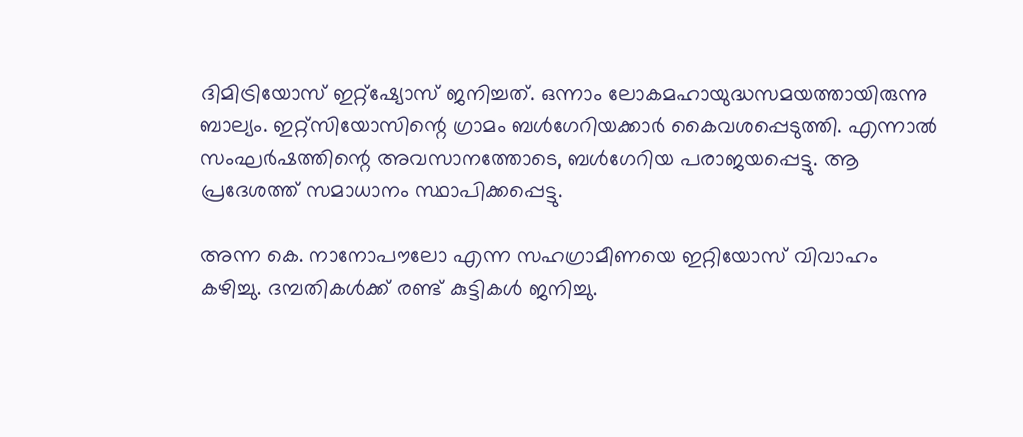ദിമിട്രിയോസ് ഇറ്റ്‌ഷ്യോസ് ജനിച്ചത്. ഒന്നാം ലോകമഹായുദ്ധസമയത്തായിരുന്നു ബാല്യം. ഇറ്റ്‌സിയോസിന്റെ ഗ്രാമം ബള്‍ഗേറിയക്കാര്‍ കൈവശപ്പെടുത്തി. എന്നാല്‍ സംഘര്‍ഷത്തിന്റെ അവസാനത്തോടെ, ബള്‍ഗേറിയ പരാജയപ്പെട്ടു. ആ പ്രദേശത്ത് സമാധാനം സ്ഥാപിക്കപ്പെട്ടു.

അന്ന കെ. നാനോപൗലോ എന്ന സഹഗ്രാമീണയെ ഇറ്റിയോസ് വിവാഹം കഴിച്ചു. ദമ്പതികള്‍ക്ക് രണ്ട് കുട്ടികള്‍ ജനിച്ചു.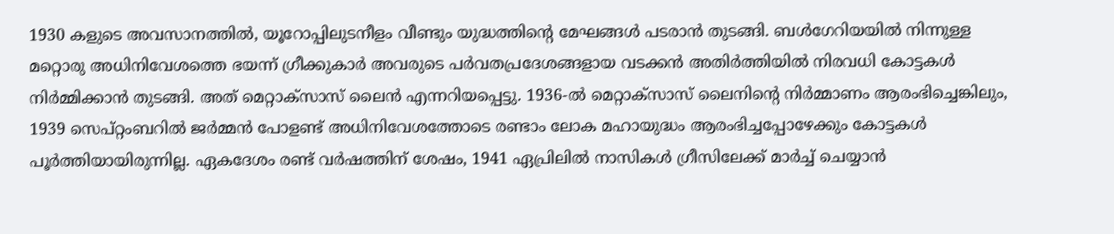1930 കളുടെ അവസാനത്തില്‍, യൂറോപ്പിലുടനീളം വീണ്ടും യുദ്ധത്തിന്റെ മേഘങ്ങള്‍ പടരാന്‍ തുടങ്ങി. ബള്‍ഗേറിയയില്‍ നിന്നുള്ള മറ്റൊരു അധിനിവേശത്തെ ഭയന്ന് ഗ്രീക്കുകാര്‍ അവരുടെ പര്‍വതപ്രദേശങ്ങളായ വടക്കന്‍ അതിര്‍ത്തിയില്‍ നിരവധി കോട്ടകള്‍ നിര്‍മ്മിക്കാന്‍ തുടങ്ങി. അത് മെറ്റാക്‌സാസ് ലൈന്‍ എന്നറിയപ്പെട്ടു. 1936-ല്‍ മെറ്റാക്‌സാസ് ലൈനിന്റെ നിര്‍മ്മാണം ആരംഭിച്ചെങ്കിലും, 1939 സെപ്റ്റംബറില്‍ ജര്‍മ്മന്‍ പോളണ്ട് അധിനിവേശത്തോടെ രണ്ടാം ലോക മഹായുദ്ധം ആരംഭിച്ചപ്പോഴേക്കും കോട്ടകള്‍ പൂര്‍ത്തിയായിരുന്നില്ല. ഏകദേശം രണ്ട് വര്‍ഷത്തിന് ശേഷം, 1941 ഏപ്രിലില്‍ നാസികള്‍ ഗ്രീസിലേക്ക് മാര്‍ച്ച് ചെയ്യാന്‍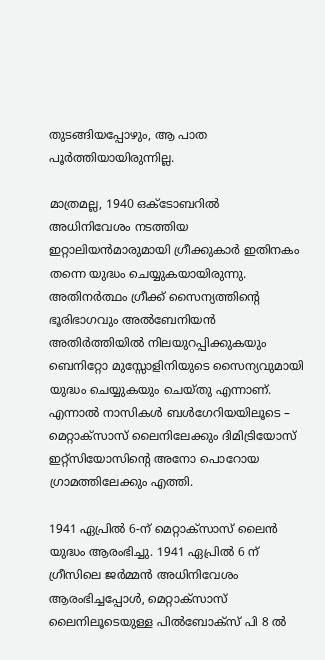തുടങ്ങിയപ്പോഴും, ആ പാത പൂര്‍ത്തിയായിരുന്നില്ല.

മാത്രമല്ല, 1940 ഒക്ടോബറില്‍ അധിനിവേശം നടത്തിയ ഇറ്റാലിയന്‍മാരുമായി ഗ്രീക്കുകാര്‍ ഇതിനകം തന്നെ യുദ്ധം ചെയ്യുകയായിരുന്നു. അതിനര്‍ത്ഥം ഗ്രീക്ക് സൈന്യത്തിന്റെ ഭൂരിഭാഗവും അല്‍ബേനിയന്‍ അതിര്‍ത്തിയില്‍ നിലയുറപ്പിക്കുകയും ബെനിറ്റോ മുസ്സോളിനിയുടെ സൈന്യവുമായി യുദ്ധം ചെയ്യുകയും ചെയ്തു എന്നാണ്. എന്നാല്‍ നാസികള്‍ ബള്‍ഗേറിയയിലൂടെ – മെറ്റാക്‌സാസ് ലൈനിലേക്കും ദിമിട്രിയോസ് ഇറ്റ്‌സിയോസിന്റെ അനോ പൊറോയ ഗ്രാമത്തിലേക്കും എത്തി.

1941 ഏപ്രില്‍ 6-ന് മെറ്റാക്‌സാസ് ലൈന്‍ യുദ്ധം ആരംഭിച്ചു. 1941 ഏപ്രില്‍ 6 ന് ഗ്രീസിലെ ജര്‍മ്മന്‍ അധിനിവേശം ആരംഭിച്ചപ്പോള്‍, മെറ്റാക്‌സാസ് ലൈനിലൂടെയുള്ള പില്‍ബോക്‌സ് പി 8 ല്‍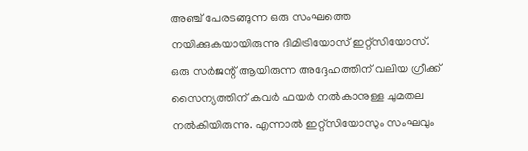അഞ്ച് പേരടങ്ങുന്ന ഒരു സംഘത്തെ നയിക്കുകയായിരുന്നു ദിമിട്രിയോസ് ഇറ്റ്‌സിയോസ്. ഒരു സര്‍ജന്റ് ആയിരുന്ന അദ്ദേഹത്തിന് വലിയ ഗ്രീക്ക് സൈന്യത്തിന് കവര്‍ ഫയര്‍ നല്‍കാനുള്ള ചുമതല നല്‍കിയിരുന്നു. എന്നാല്‍ ഇറ്റ്‌സിയോസും സംഘവും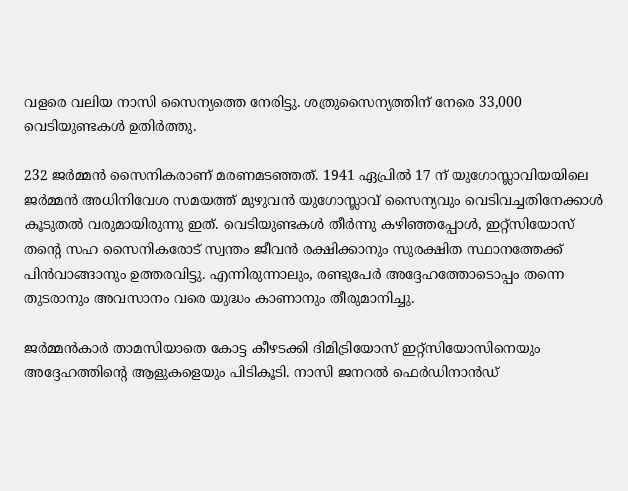വളരെ വലിയ നാസി സൈന്യത്തെ നേരിട്ടു. ശത്രുസൈന്യത്തിന് നേരെ 33,000 വെടിയുണ്ടകള്‍ ഉതിര്‍ത്തു.

232 ജര്‍മ്മന്‍ സൈനികരാണ് മരണമടഞ്ഞത്. 1941 ഏപ്രില്‍ 17 ന് യുഗോസ്ലാവിയയിലെ ജര്‍മ്മന്‍ അധിനിവേശ സമയത്ത് മുഴുവന്‍ യുഗോസ്ലാവ് സൈന്യവും വെടിവച്ചതിനേക്കാള്‍ കൂടുതല്‍ വരുമായിരുന്നു ഇത്. വെടിയുണ്ടകള്‍ തീര്‍ന്നു കഴിഞ്ഞപ്പോള്‍, ഇറ്റ്‌സിയോസ് തന്റെ സഹ സൈനികരോട് സ്വന്തം ജീവന്‍ രക്ഷിക്കാനും സുരക്ഷിത സ്ഥാനത്തേക്ക് പിന്‍വാങ്ങാനും ഉത്തരവിട്ടു. എന്നിരുന്നാലും, രണ്ടുപേര്‍ അദ്ദേഹത്തോടൊപ്പം തന്നെ തുടരാനും അവസാനം വരെ യുദ്ധം കാണാനും തീരുമാനിച്ചു.

ജര്‍മ്മന്‍കാര്‍ താമസിയാതെ കോട്ട കീഴടക്കി ദിമിട്രിയോസ് ഇറ്റ്‌സിയോസിനെയും അദ്ദേഹത്തിന്റെ ആളുകളെയും പിടികൂടി. നാസി ജനറല്‍ ഫെര്‍ഡിനാന്‍ഡ്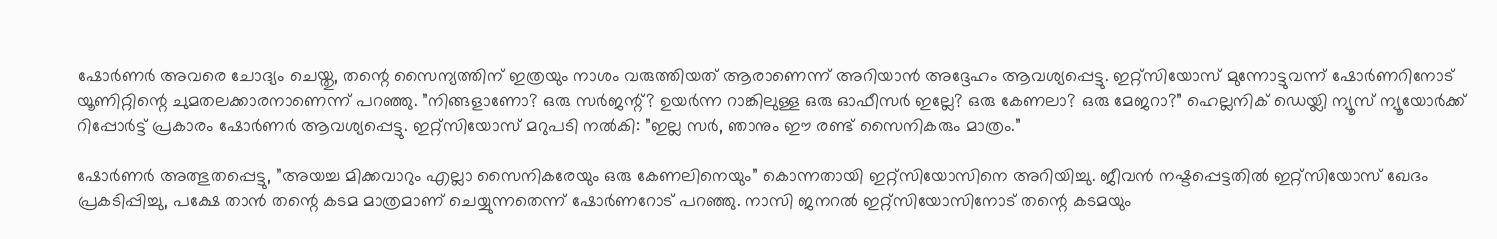ഷോര്‍ണര്‍ അവരെ ചോദ്യം ചെയ്തു, തന്റെ സൈന്യത്തിന് ഇത്രയും നാശം വരുത്തിയത് ആരാണെന്ന് അറിയാന്‍ അദ്ദേഹം ആവശ്യപ്പെട്ടു. ഇറ്റ്‌സിയോസ് മുന്നോട്ടുവന്ന് ഷോര്‍ണറിനോട് യൂണിറ്റിന്റെ ചുമതലക്കാരനാണെന്ന് പറഞ്ഞു. ”നിങ്ങളാണോ? ഒരു സര്‍ജന്റ്? ഉയര്‍ന്ന റാങ്കിലുള്ള ഒരു ഓഫീസര്‍ ഇല്ലേ? ഒരു കേണലാ? ഒരു മേജറാ?” ഹെല്ലനിക് ഡെയ്ലി ന്യൂസ് ന്യൂയോര്‍ക്ക് റിപ്പോര്‍ട്ട് പ്രകാരം ഷോര്‍ണര്‍ ആവശ്യപ്പെട്ടു. ഇറ്റ്‌സിയോസ് മറുപടി നല്‍കി: ”ഇല്ല സര്‍, ഞാനും ഈ രണ്ട് സൈനികരും മാത്രം.”

ഷോര്‍ണര്‍ അത്ഭുതപ്പെട്ടു, ”അയച്ച മിക്കവാറും എല്ലാ സൈനികരേയും ഒരു കേണലിനെയും” കൊന്നതായി ഇറ്റ്‌സിയോസിനെ അറിയിച്ചു. ജീവന്‍ നഷ്ടപ്പെട്ടതില്‍ ഇറ്റ്‌സിയോസ് ഖേദം പ്രകടിപ്പിച്ചു, പക്ഷേ താന്‍ തന്റെ കടമ മാത്രമാണ് ചെയ്യുന്നതെന്ന് ഷോര്‍ണറോട് പറഞ്ഞു. നാസി ജനറല്‍ ഇറ്റ്‌സിയോസിനോട് തന്റെ കടമയും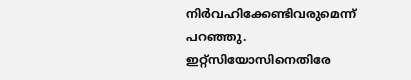നിര്‍വഹിക്കേണ്ടിവരുമെന്ന് പറഞ്ഞു. ഇറ്റ്‌സിയോസിനെതിരേ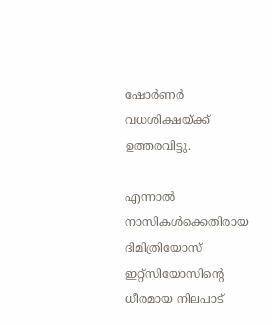ഷോര്‍ണര്‍ വധശിക്ഷയ്ക്ക് ഉത്തരവിട്ടു.

എന്നാല്‍ നാസികള്‍ക്കെതിരായ ദിമിത്രിയോസ് ഇറ്റ്‌സിയോസിന്റെ ധീരമായ നിലപാട്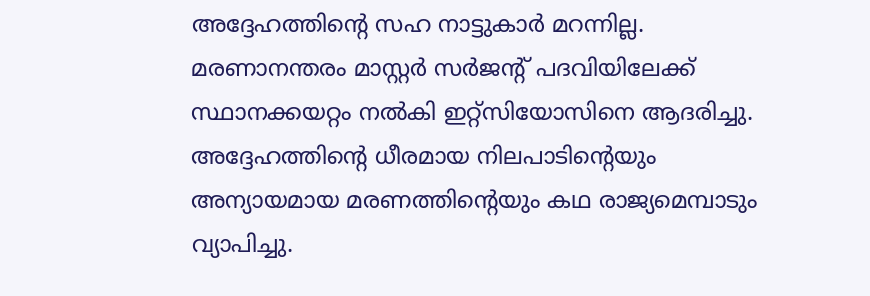അദ്ദേഹത്തിന്റെ സഹ നാട്ടുകാര്‍ മറന്നില്ല. മരണാനന്തരം മാസ്റ്റര്‍ സര്‍ജന്റ് പദവിയിലേക്ക് സ്ഥാനക്കയറ്റം നല്‍കി ഇറ്റ്‌സിയോസിനെ ആദരിച്ചു. അദ്ദേഹത്തിന്റെ ധീരമായ നിലപാടിന്റെയും അന്യായമായ മരണത്തിന്റെയും കഥ രാജ്യമെമ്പാടും വ്യാപിച്ചു.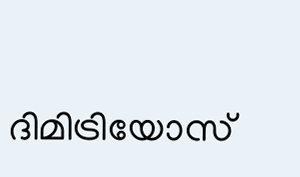ദിമിട്രിയോസ്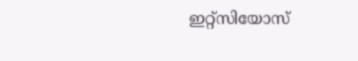ഇറ്റ്‌സിയോസ്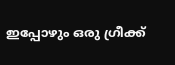ഇപ്പോഴും ഒരു ഗ്രീക്ക്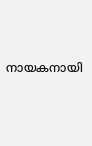നായകനായി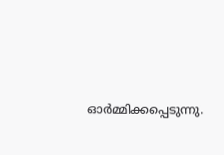ഓര്‍മ്മിക്കപ്പെടുന്നു.